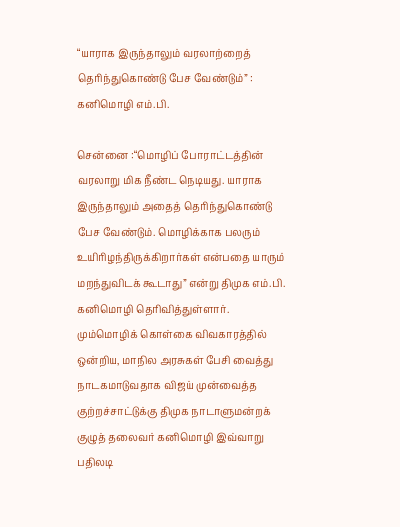“யாராக இருந்தாலும் வரலாற்றைத் தெரிந்துகொண்டு பேச வேண்டும்” : கனிமொழி எம்.பி.

சென்னை :“மொழிப் போராட்டத்தின் வரலாறு மிக நீண்ட நெடியது. யாராக இருந்தாலும் அதைத் தெரிந்துகொண்டு பேச வேண்டும். மொழிக்காக பலரும் உயிரிழந்திருக்கிறார்கள் என்பதை யாரும் மறந்துவிடக் கூடாது” என்று திமுக எம்.பி. கனிமொழி தெரிவித்துள்ளார். மும்மொழிக் கொள்கை விவகாரத்தில் ஒன்றிய, மாநில அரசுகள் பேசி வைத்து நாடகமாடுவதாக விஜய் முன்வைத்த குற்றச்சாட்டுக்கு திமுக நாடாளுமன்றக் குழுத் தலைவர் கனிமொழி இவ்வாறு பதிலடி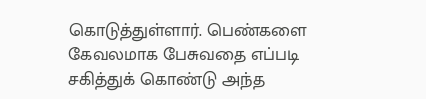கொடுத்துள்ளார். பெண்களை கேவலமாக பேசுவதை எப்படி சகித்துக் கொண்டு அந்த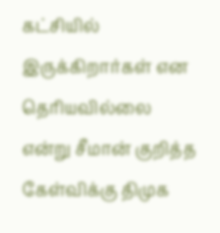கட்சியில் இருக்கிறார்கள் என தெரியவில்லை என்று சீமான் குறித்த கேள்விக்கு திமுக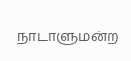நாடாளுமன்ற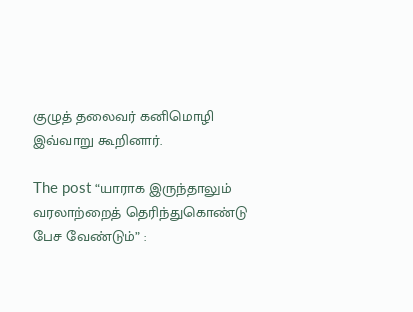குழுத் தலைவர் கனிமொழி இவ்வாறு கூறினார்.

The post “யாராக இருந்தாலும் வரலாற்றைத் தெரிந்துகொண்டு பேச வேண்டும்” :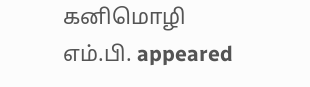கனிமொழி எம்.பி. appeared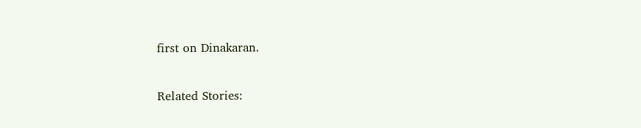first on Dinakaran.

Related Stories: